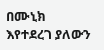በሙኒክ እየተደረገ ያለውን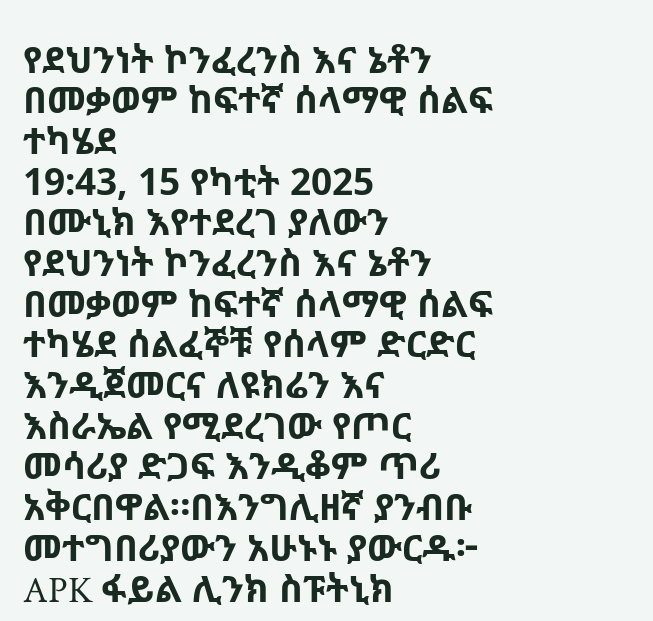የደህንነት ኮንፈረንስ እና ኔቶን በመቃወም ከፍተኛ ሰላማዊ ሰልፍ ተካሄደ
19:43, 15 የካቲት 2025
በሙኒክ እየተደረገ ያለውን የደህንነት ኮንፈረንስ እና ኔቶን በመቃወም ከፍተኛ ሰላማዊ ሰልፍ ተካሄደ ሰልፈኞቹ የሰላም ድርድር እንዲጀመርና ለዩክሬን እና እስራኤል የሚደረገው የጦር መሳሪያ ድጋፍ እንዲቆም ጥሪ አቅርበዋል።በእንግሊዘኛ ያንብቡ መተግበሪያውን አሁኑኑ ያውርዱ፦ APK ፋይል ሊንክ ስፑትኒክ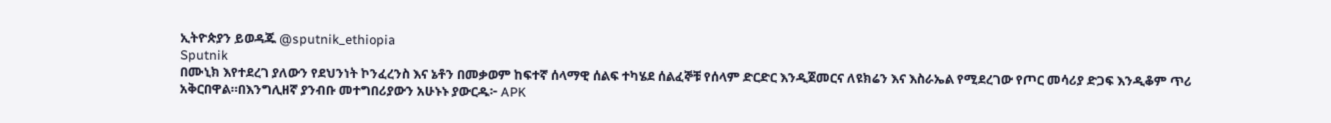ኢትዮጵያን ይወዳጁ @sputnik_ethiopia
Sputnik
በሙኒክ እየተደረገ ያለውን የደህንነት ኮንፈረንስ እና ኔቶን በመቃወም ከፍተኛ ሰላማዊ ሰልፍ ተካሄደ ሰልፈኞቹ የሰላም ድርድር እንዲጀመርና ለዩክሬን እና እስራኤል የሚደረገው የጦር መሳሪያ ድጋፍ እንዲቆም ጥሪ አቅርበዋል።በእንግሊዘኛ ያንብቡ መተግበሪያውን አሁኑኑ ያውርዱ፦ APK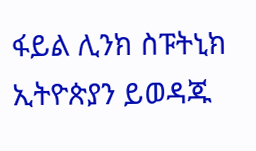ፋይል ሊንክ ስፑትኒክ ኢትዮጵያን ይወዳጁ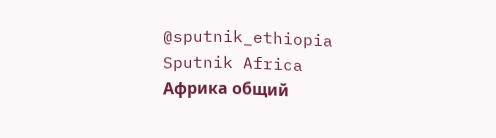@sputnik_ethiopia
Sputnik Africa
Африка общий